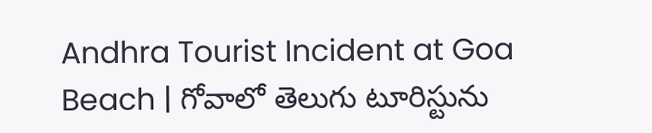Andhra Tourist Incident at Goa Beach | గోవాలో తెలుగు టూరిస్టును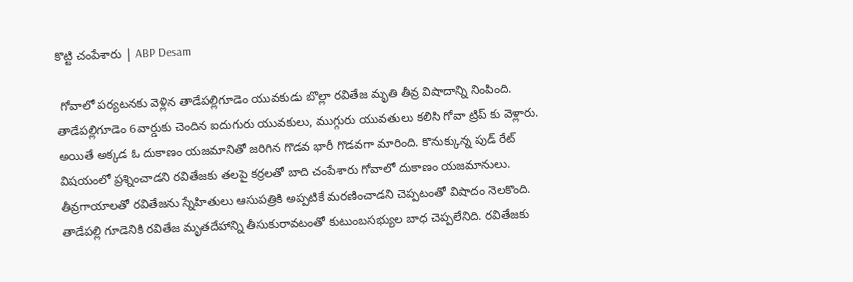కొట్టి చంపేశారు | ABP Desam

 గోవాలో పర్యటనకు వెళ్లిన తాడేపల్లిగూడెం యువకుడు బొల్లా రవితేజ మృతి తీవ్ర విషాదాన్ని నింపింది.  తాడేపల్లిగూడెం 6వార్డుకు చెందిన ఐదుగురు యువకులు, ముగ్గురు యువతులు కలిసి గోవా ట్రిప్ కు వెళ్లారు. అయితే అక్కడ ఓ దుకాణం యజమానితో జరిగిన గొడవ భారీ గొడవగా మారింది. కొనుక్కున్న పుడ్ రేట్ విషయంలో ప్రశ్నించాడని రవితేజకు తలపై కర్రలతో బాది చంపేశారు గోవాలో దుకాణం యజమానులు. తీవ్రగాయాలతో రవితేజను స్నేహితులు ఆసుపత్రికి అప్పటికే మరణించాడని చెప్పటంతో విషాదం నెలకొంది. తాడేపల్లి గూడెనికి రవితేజ మృతదేహాన్ని తీసుకురావటంతో కుటుంబసభ్యుల బాధ చెప్పలేనిది. రవితేజకు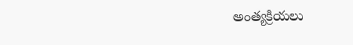అంత్యక్రియలు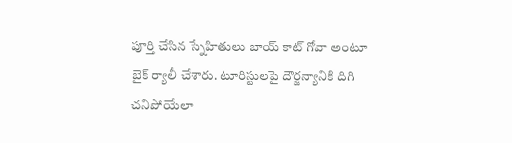పూర్తి చేసిన స్నేహితులు బాయ్ కాట్ గోవా అంటూ బైక్ ర్యాలీ చేశారు. టూరిస్టులపై దౌర్జన్యానికి దిగి చనిపోయేలా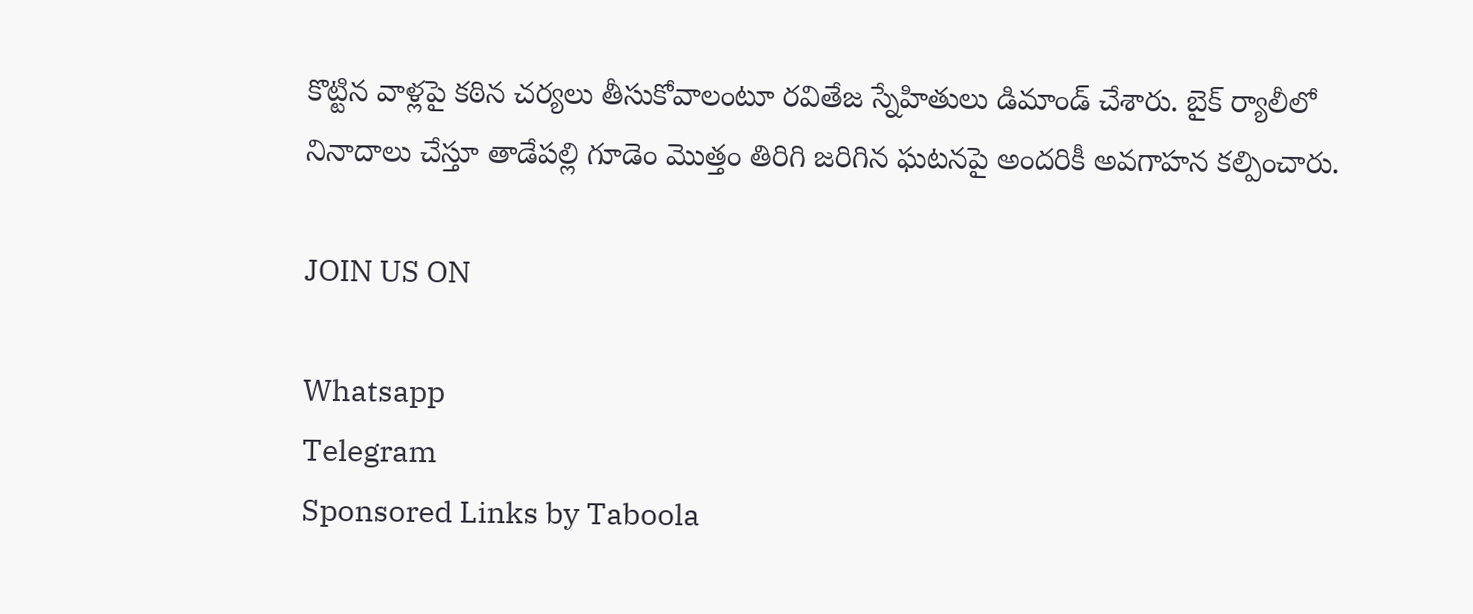కొట్టిన వాళ్లపై కఠిన చర్యలు తీసుకోవాలంటూ రవితేజ స్నేహితులు డిమాండ్ చేశారు. బైక్ ర్యాలీలో నినాదాలు చేస్తూ తాడేపల్లి గూడెం మొత్తం తిరిగి జరిగిన ఘటనపై అందరికీ అవగాహన కల్పించారు.

JOIN US ON

Whatsapp
Telegram
Sponsored Links by Taboola